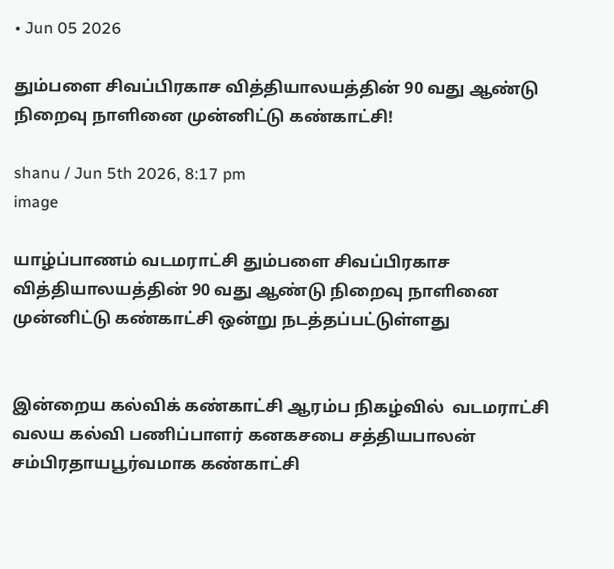• Jun 05 2026

தும்பளை சிவப்பிரகாச வித்தியாலயத்தின் 90 வது ஆண்டு நிறைவு நாளினை முன்னிட்டு கண்காட்சி!

shanu / Jun 5th 2026, 8:17 pm
image

யாழ்ப்பாணம் வடமராட்சி தும்பளை சிவப்பிரகாச வித்தியாலயத்தின் 90 வது ஆண்டு நிறைவு நாளினை முன்னிட்டு கண்காட்சி ஒன்று நடத்தப்பட்டுள்ளது


இன்றைய கல்விக் கண்காட்சி ஆரம்ப நிகழ்வில்  வடமராட்சி வலய கல்வி பணிப்பாளர் கனகசபை சத்தியபாலன் சம்பிரதாயபூர்வமாக கண்காட்சி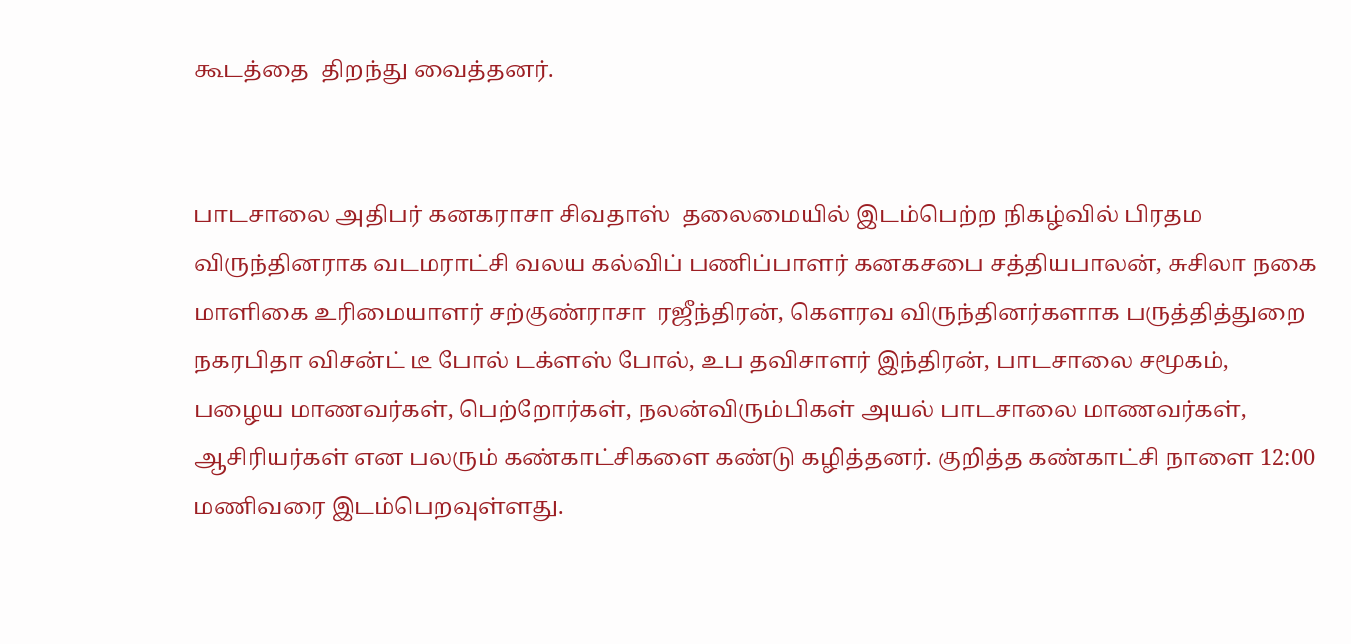கூடத்தை  திறந்து வைத்தனர்.


பாடசாலை அதிபர் கனகராசா சிவதாஸ்  தலைமையில் இடம்பெற்ற நிகழ்வில் பிரதம  விருந்தினராக வடமராட்சி வலய கல்விப் பணிப்பாளர் கனகசபை சத்தியபாலன், சுசிலா நகை மாளிகை உரிமையாளர் சற்குண்ராசா  ரஜீந்திரன், கௌரவ விருந்தினர்களாக பருத்தித்துறை நகரபிதா விசன்ட் டீ போல் டக்ளஸ் போல், உப தவிசாளர் இந்திரன், பாடசாலை சமூகம், பழைய மாணவர்கள், பெற்றோர்கள், நலன்விரும்பிகள் அயல் பாடசாலை மாணவர்கள், ஆசிரியர்கள் என பலரும் கண்காட்சிகளை கண்டு கழித்தனர். குறித்த கண்காட்சி நாளை 12:00 மணிவரை இடம்பெறவுள்ளது.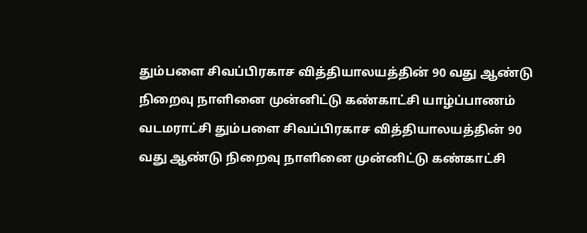தும்பளை சிவப்பிரகாச வித்தியாலயத்தின் 90 வது ஆண்டு நிறைவு நாளினை முன்னிட்டு கண்காட்சி யாழ்ப்பாணம் வடமராட்சி தும்பளை சிவப்பிரகாச வித்தியாலயத்தின் 90 வது ஆண்டு நிறைவு நாளினை முன்னிட்டு கண்காட்சி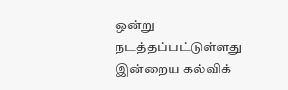ஒன்று நடத்தப்பட்டுள்ளது இன்றைய கல்விக்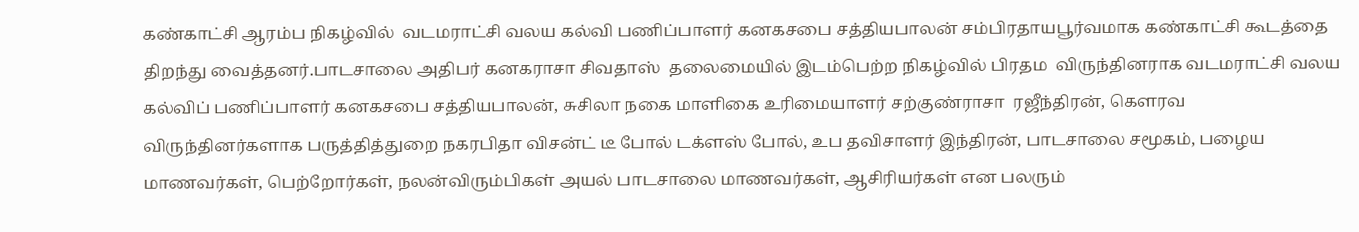கண்காட்சி ஆரம்ப நிகழ்வில்  வடமராட்சி வலய கல்வி பணிப்பாளர் கனகசபை சத்தியபாலன் சம்பிரதாயபூர்வமாக கண்காட்சி கூடத்தை  திறந்து வைத்தனர்.பாடசாலை அதிபர் கனகராசா சிவதாஸ்  தலைமையில் இடம்பெற்ற நிகழ்வில் பிரதம  விருந்தினராக வடமராட்சி வலய கல்விப் பணிப்பாளர் கனகசபை சத்தியபாலன், சுசிலா நகை மாளிகை உரிமையாளர் சற்குண்ராசா  ரஜீந்திரன், கௌரவ விருந்தினர்களாக பருத்தித்துறை நகரபிதா விசன்ட் டீ போல் டக்ளஸ் போல், உப தவிசாளர் இந்திரன், பாடசாலை சமூகம், பழைய மாணவர்கள், பெற்றோர்கள், நலன்விரும்பிகள் அயல் பாடசாலை மாணவர்கள், ஆசிரியர்கள் என பலரும்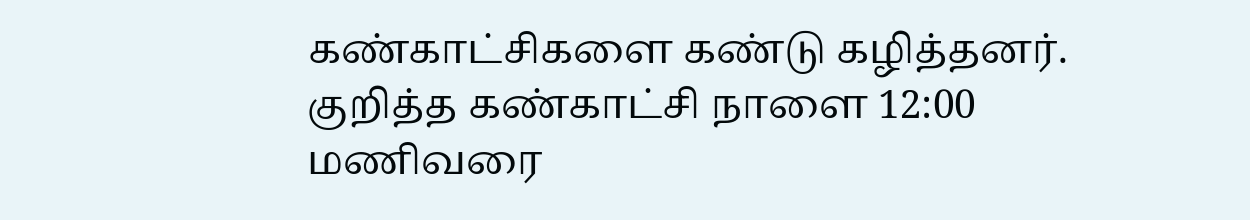கண்காட்சிகளை கண்டு கழித்தனர். குறித்த கண்காட்சி நாளை 12:00 மணிவரை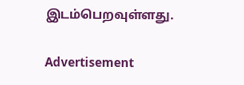இடம்பெறவுள்ளது.

Advertisement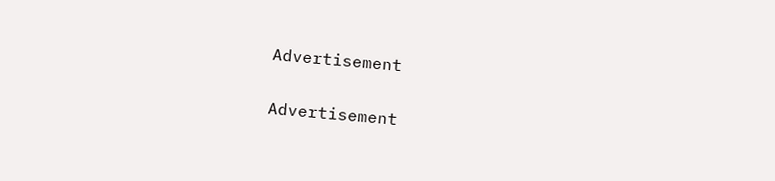Advertisement

Advertisement